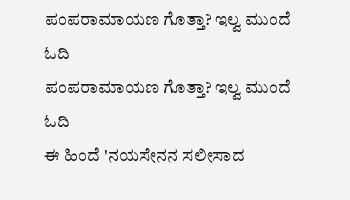ಪಂಪರಾಮಾಯಣ ಗೊತ್ತಾ? ಇಲ್ವ ಮುಂದೆ ಓದಿ
ಪಂಪರಾಮಾಯಣ ಗೊತ್ತಾ? ಇಲ್ವ ಮುಂದೆ ಓದಿ
ಈ ಹಿಂದೆ 'ನಯಸೇನನ ಸಲೀಸಾದ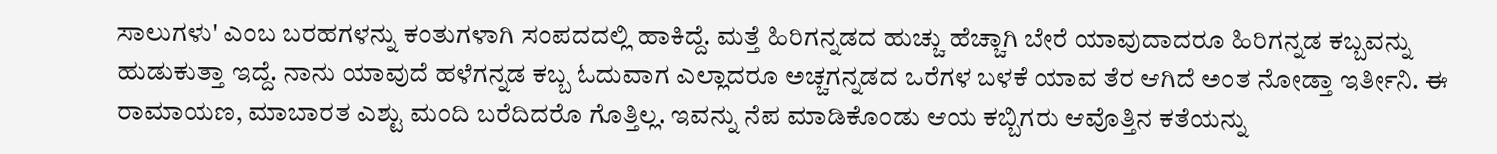ಸಾಲುಗಳು' ಎಂಬ ಬರಹಗಳನ್ನು ಕಂತುಗಳಾಗಿ ಸಂಪದದಲ್ಲಿ ಹಾಕಿದ್ದೆ. ಮತ್ತೆ ಹಿರಿಗನ್ನಡದ ಹುಚ್ಚು ಹೆಚ್ಚಾಗಿ ಬೇರೆ ಯಾವುದಾದರೂ ಹಿರಿಗನ್ನಡ ಕಬ್ಬವನ್ನು ಹುಡುಕುತ್ತಾ ಇದ್ದೆ. ನಾನು ಯಾವುದೆ ಹಳೆಗನ್ನಡ ಕಬ್ಬ ಓದುವಾಗ ಎಲ್ಲಾದರೂ ಅಚ್ಚಗನ್ನಡದ ಒರೆಗಳ ಬಳಕೆ ಯಾವ ತೆರ ಆಗಿದೆ ಅಂತ ನೋಡ್ತಾ ಇರ್ತೀನಿ. ಈ ರಾಮಾಯಣ, ಮಾಬಾರತ ಎಶ್ಟು ಮಂದಿ ಬರೆದಿದರೊ ಗೊತ್ತಿಲ್ಲ. ಇವನ್ನು ನೆಪ ಮಾಡಿಕೊಂಡು ಆಯ ಕಬ್ಬಿಗರು ಆವೊತ್ತಿನ ಕತೆಯನ್ನು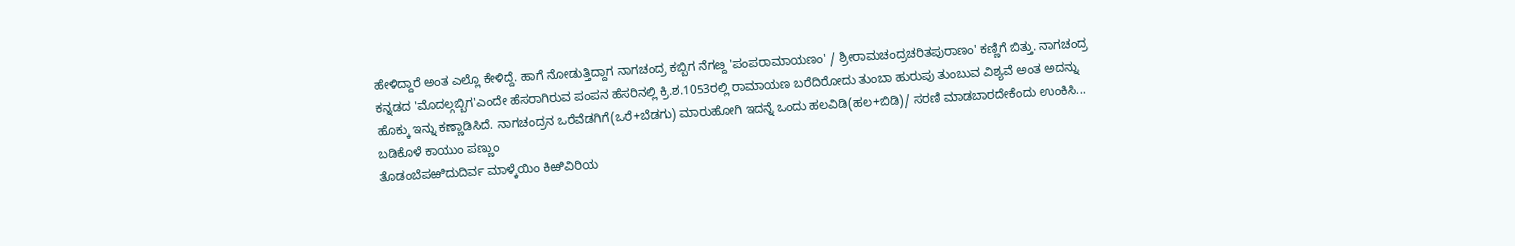ಹೇಳಿದ್ದಾರೆ ಅಂತ ಎಲ್ಲೊ ಕೇಳಿದ್ದೆ. ಹಾಗೆ ನೋಡುತ್ತಿದ್ದಾಗ ನಾಗಚಂದ್ರ ಕಬ್ಬಿಗ ನೆಗೞ್ದ 'ಪಂಪರಾಮಾಯಣಂ' / ಶ್ರೀರಾಮಚಂದ್ರಚರಿತಪುರಾಣಂ' ಕಣ್ಣಿಗೆ ಬಿತ್ತು. ನಾಗಚಂದ್ರ ಕನ್ನಡದ 'ಮೊದಲ್ಗಬ್ಬಿಗ'ಎಂದೇ ಹೆಸರಾಗಿರುವ ಪಂಪನ ಹೆಸರಿನಲ್ಲಿ ಕ್ರಿ.ಶ.1053ರಲ್ಲಿ ರಾಮಾಯಣ ಬರೆದಿರೋದು ತುಂಬಾ ಹುರುಪು ತುಂಬುವ ವಿಶ್ಯವೆ ಅಂತ ಅದನ್ನು ಹೊಕ್ಕು ಇನ್ನು ಕಣ್ಣಾಡಿಸಿದೆ. ನಾಗಚಂದ್ರನ ಒರೆವೆಡಗಿಗೆ(ಒರೆ+ಬೆಡಗು) ಮಾರುಹೋಗಿ ಇದನ್ನೆ ಒಂದು ಹಲವಿಡಿ(ಹಲ+ಬಿಡಿ)/ ಸರಣಿ ಮಾಡಬಾರದೇಕೆಂದು ಉಂಕಿಸಿ...
ಬಡಿಕೊಳೆ ಕಾಯುಂ ಪಣ್ಣುಂ
ತೊಡಂಬೆಪಱಿದುದಿರ್ವ ಮಾಳ್ಕೆಯಿಂ ಕಿಱಿವಿರಿಯ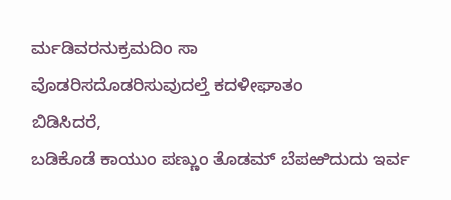ರ್ಮಡಿವರನುಕ್ರಮದಿಂ ಸಾ
ವೊಡರಿಸದೊಡರಿಸುವುದಲ್ತೆ ಕದಳೀಘಾತಂ
ಬಿಡಿಸಿದರೆ,
ಬಡಿಕೊಡೆ ಕಾಯುಂ ಪಣ್ಣುಂ ತೊಡಮ್ ಬೆಪಱಿದುದು ಇರ್ವ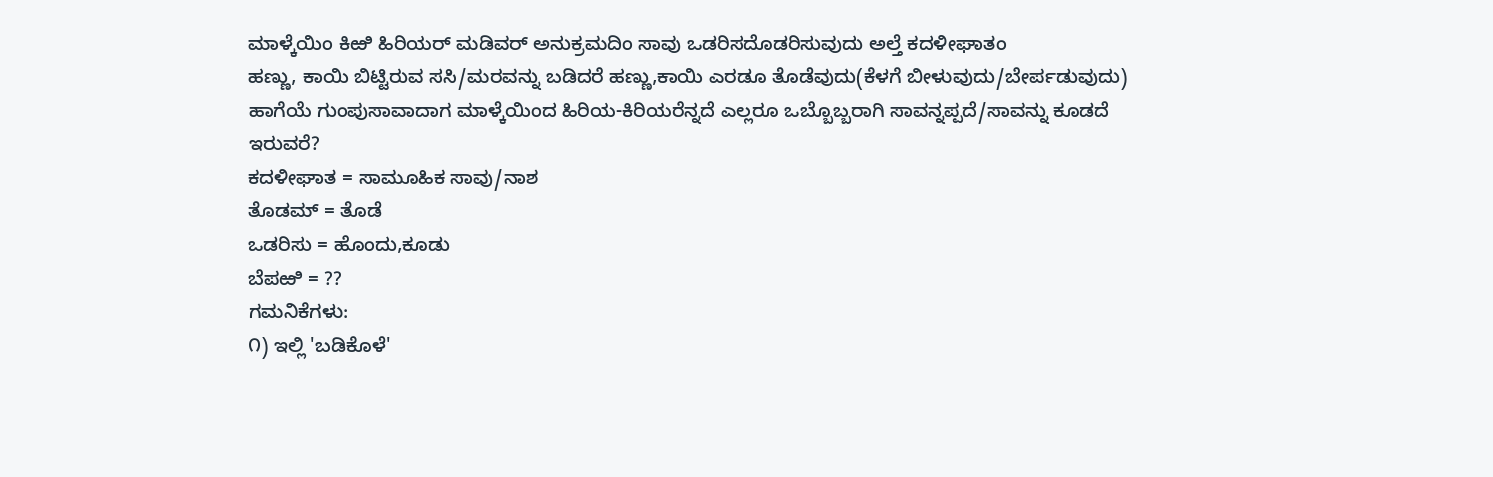ಮಾಳ್ಕೆಯಿಂ ಕಿಱಿ ಹಿರಿಯರ್ ಮಡಿವರ್ ಅನುಕ್ರಮದಿಂ ಸಾವು ಒಡರಿಸದೊಡರಿಸುವುದು ಅಲ್ತೆ ಕದಳೀಘಾತಂ
ಹಣ್ಣು, ಕಾಯಿ ಬಿಟ್ಟಿರುವ ಸಸಿ/ಮರವನ್ನು ಬಡಿದರೆ ಹಣ್ಣು,ಕಾಯಿ ಎರಡೂ ತೊಡೆವುದು(ಕೆಳಗೆ ಬೀಳುವುದು/ಬೇರ್ಪಡುವುದು) ಹಾಗೆಯೆ ಗುಂಪುಸಾವಾದಾಗ ಮಾಳ್ಕೆಯಿಂದ ಹಿರಿಯ-ಕಿರಿಯರೆನ್ನದೆ ಎಲ್ಲರೂ ಒಬ್ಬೊಬ್ಬರಾಗಿ ಸಾವನ್ನಪ್ಪದೆ/ಸಾವನ್ನು ಕೂಡದೆ ಇರುವರೆ?
ಕದಳೀಘಾತ = ಸಾಮೂಹಿಕ ಸಾವು/ನಾಶ
ತೊಡಮ್ = ತೊಡೆ
ಒಡರಿಸು = ಹೊಂದು,ಕೂಡು
ಬೆಪಱಿ = ??
ಗಮನಿಕೆಗಳು:
೧) ಇಲ್ಲಿ 'ಬಡಿಕೊಳೆ'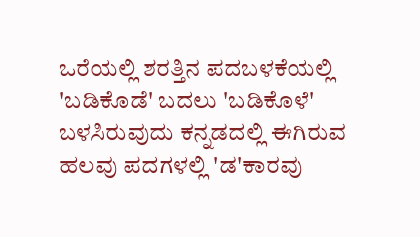ಒರೆಯಲ್ಲಿ ಶರತ್ತಿನ ಪದಬಳಕೆಯಲ್ಲಿ 'ಬಡಿಕೊಡೆ' ಬದಲು 'ಬಡಿಕೊಳೆ' ಬಳಸಿರುವುದು ಕನ್ನಡದಲ್ಲಿ ಈಗಿರುವ ಹಲವು ಪದಗಳಲ್ಲಿ 'ಡ'ಕಾರವು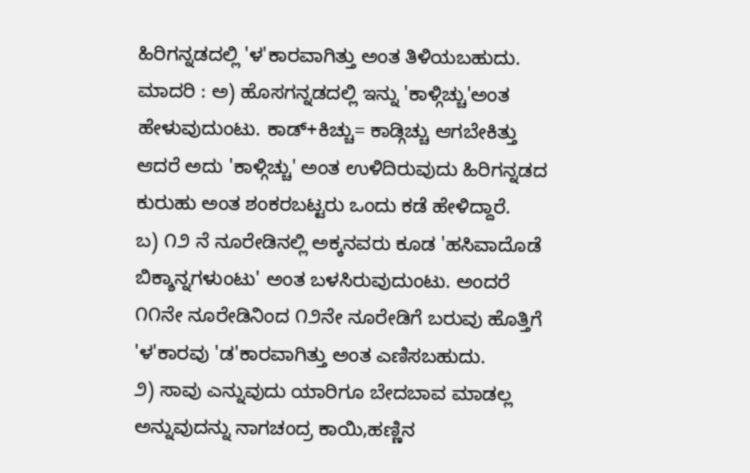ಹಿರಿಗನ್ನಡದಲ್ಲಿ 'ಳ'ಕಾರವಾಗಿತ್ತು ಅಂತ ತಿಳಿಯಬಹುದು.
ಮಾದರಿ : ಅ) ಹೊಸಗನ್ನಡದಲ್ಲಿ ಇನ್ನು 'ಕಾಳ್ಗಿಚ್ಚು'ಅಂತ ಹೇಳುವುದುಂಟು. ಕಾಡ್+ಕಿಚ್ಚು= ಕಾಡ್ಗಿಚ್ಚು ಆಗಬೇಕಿತ್ತು ಆದರೆ ಅದು 'ಕಾಳ್ಗಿಚ್ಚು' ಅಂತ ಉಳಿದಿರುವುದು ಹಿರಿಗನ್ನಡದ ಕುರುಹು ಅಂತ ಶಂಕರಬಟ್ಟರು ಒಂದು ಕಡೆ ಹೇಳಿದ್ದಾರೆ.
ಬ) ೧೨ ನೆ ನೂರೇಡಿನಲ್ಲಿ ಅಕ್ಕನವರು ಕೂಡ 'ಹಸಿವಾದೊಡೆ ಬಿಕ್ಶಾನ್ನಗಳುಂಟು' ಅಂತ ಬಳಸಿರುವುದುಂಟು. ಅಂದರೆ ೧೧ನೇ ನೂರೇಡಿನಿಂದ ೧೨ನೇ ನೂರೇಡಿಗೆ ಬರುವು ಹೊತ್ತಿಗೆ 'ಳ'ಕಾರವು 'ಡ'ಕಾರವಾಗಿತ್ತು ಅಂತ ಎಣಿಸಬಹುದು.
೨) ಸಾವು ಎನ್ನುವುದು ಯಾರಿಗೂ ಬೇದಬಾವ ಮಾಡಲ್ಲ ಅನ್ನುವುದನ್ನು ನಾಗಚಂದ್ರ ಕಾಯಿ,ಹಣ್ಣಿನ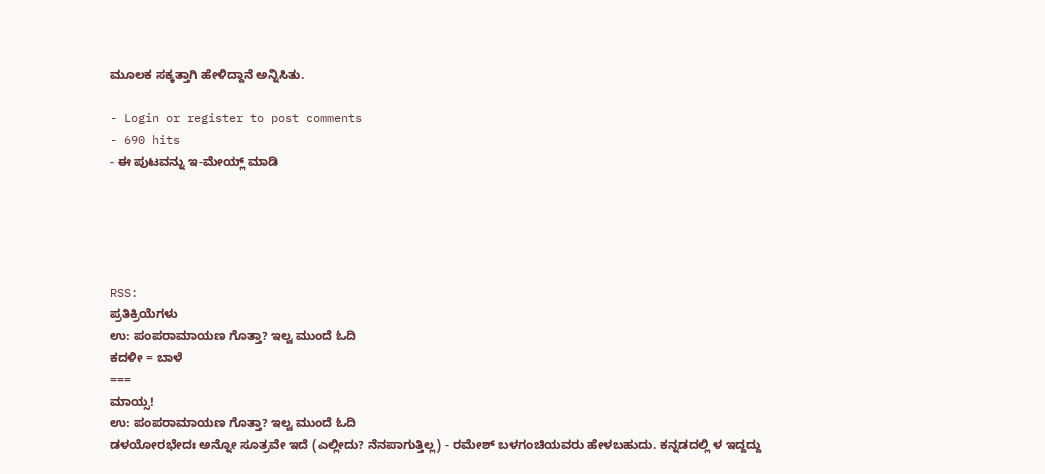ಮೂಲಕ ಸಕ್ಕತ್ತಾಗಿ ಹೇಳಿದ್ದಾನೆ ಅನ್ನಿಸಿತು.

- Login or register to post comments
- 690 hits
- ಈ ಪುಟವನ್ನು ಇ-ಮೇಯ್ಲ್ ಮಾಡಿ





RSS:
ಪ್ರತಿಕ್ರಿಯೆಗಳು
ಉ: ಪಂಪರಾಮಾಯಣ ಗೊತ್ತಾ? ಇಲ್ವ ಮುಂದೆ ಓದಿ
ಕದಳೀ = ಬಾಳೆ
===
ಮಾಯ್ಸ!
ಉ: ಪಂಪರಾಮಾಯಣ ಗೊತ್ತಾ? ಇಲ್ವ ಮುಂದೆ ಓದಿ
ಡಳಯೋರಭೇದಃ ಅನ್ನೋ ಸೂತ್ರವೇ ಇದೆ (ಎಲ್ಲೀದು? ನೆನಪಾಗುತ್ತಿಲ್ಲ) - ರಮೇಶ್ ಬಳಗಂಚಿಯವರು ಹೇಳಬಹುದು. ಕನ್ನಡದಲ್ಲಿ ಳ ಇದ್ದದ್ದು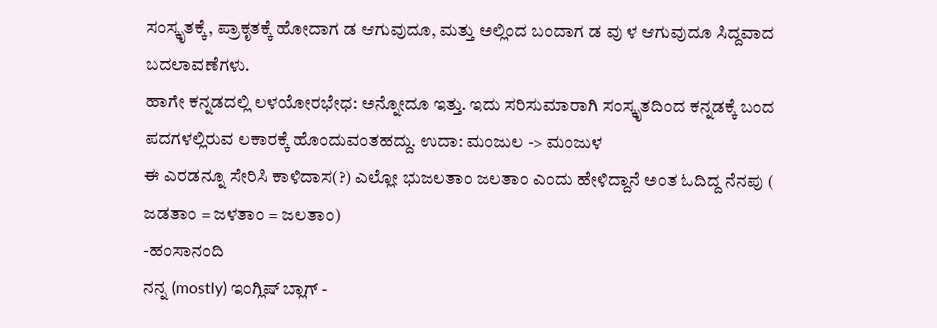ಸಂಸ್ಕೃತಕ್ಕೆ, ಪ್ರಾಕೃತಕ್ಕೆ ಹೋದಾಗ ಡ ಆಗುವುದೂ, ಮತ್ತು ಅಲ್ಲಿಂದ ಬಂದಾಗ ಡ ವು ಳ ಆಗುವುದೂ ಸಿದ್ದವಾದ ಬದಲಾವಣೆಗಳು.
ಹಾಗೇ ಕನ್ನಡದಲ್ಲಿ ಲಳಯೋರಭೇಧ: ಅನ್ನೋದೂ ಇತ್ತು. ಇದು ಸರಿಸುಮಾರಾಗಿ ಸಂಸ್ಕೃತದಿಂದ ಕನ್ನಡಕ್ಕೆ ಬಂದ ಪದಗಳಲ್ಲಿರುವ ಲಕಾರಕ್ಕೆ ಹೊಂದುವಂತಹದ್ದು. ಉದಾ: ಮಂಜುಲ -> ಮಂಜುಳ
ಈ ಎರಡನ್ನೂ ಸೇರಿಸಿ ಕಾಳಿದಾಸ(?) ಎಲ್ಲೋ ಭುಜಲತಾಂ ಜಲತಾಂ ಎಂದು ಹೇಳಿದ್ದಾನೆ ಅಂತ ಓದಿದ್ದ ನೆನಪು ( ಜಡತಾಂ = ಜಳತಾಂ = ಜಲತಾಂ)
-ಹಂಸಾನಂದಿ
ನನ್ನ (mostly) ಇಂಗ್ಲಿಷ್ ಬ್ಲಾಗ್ -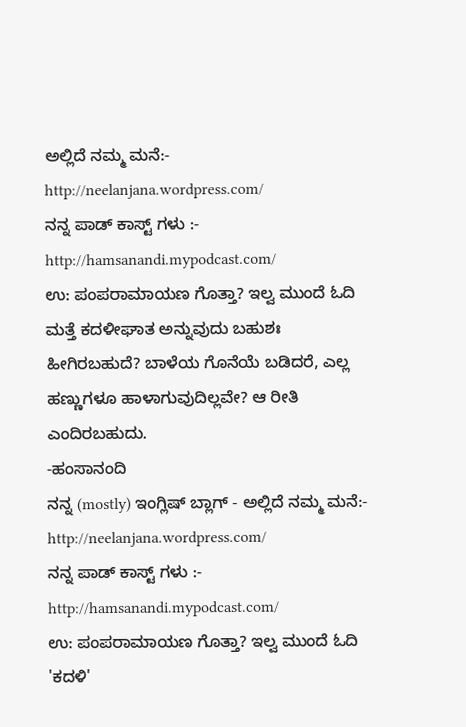ಅಲ್ಲಿದೆ ನಮ್ಮ ಮನೆ:- http://neelanjana.wordpress.com/
ನನ್ನ ಪಾಡ್ ಕಾಸ್ಟ್ ಗಳು :- http://hamsanandi.mypodcast.com/
ಉ: ಪಂಪರಾಮಾಯಣ ಗೊತ್ತಾ? ಇಲ್ವ ಮುಂದೆ ಓದಿ
ಮತ್ತೆ ಕದಳೀಘಾತ ಅನ್ನುವುದು ಬಹುಶಃ ಹೀಗಿರಬಹುದೆ? ಬಾಳೆಯ ಗೊನೆಯೆ ಬಡಿದರೆ, ಎಲ್ಲ ಹಣ್ಣುಗಳೂ ಹಾಳಾಗುವುದಿಲ್ಲವೇ? ಆ ರೀತಿ ಎಂದಿರಬಹುದು.
-ಹಂಸಾನಂದಿ
ನನ್ನ (mostly) ಇಂಗ್ಲಿಷ್ ಬ್ಲಾಗ್ - ಅಲ್ಲಿದೆ ನಮ್ಮ ಮನೆ:- http://neelanjana.wordpress.com/
ನನ್ನ ಪಾಡ್ ಕಾಸ್ಟ್ ಗಳು :- http://hamsanandi.mypodcast.com/
ಉ: ಪಂಪರಾಮಾಯಣ ಗೊತ್ತಾ? ಇಲ್ವ ಮುಂದೆ ಓದಿ
'ಕದಳಿ'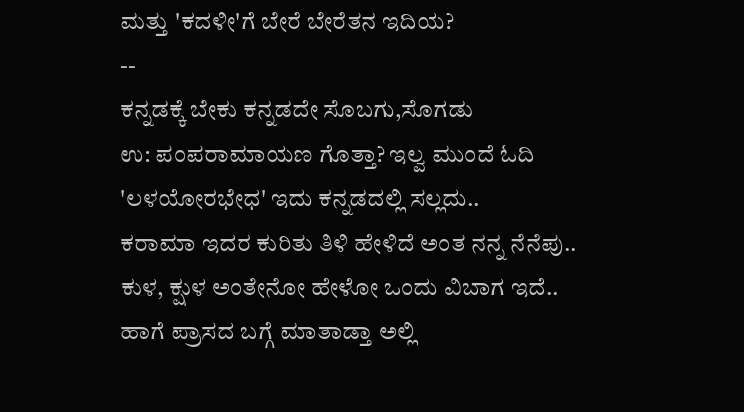ಮತ್ತು 'ಕದಳೀ'ಗೆ ಬೇರೆ ಬೇರೆತನ ಇದಿಯ?
--
ಕನ್ನಡಕ್ಕೆ ಬೇಕು ಕನ್ನಡದೇ ಸೊಬಗು,ಸೊಗಡು
ಉ: ಪಂಪರಾಮಾಯಣ ಗೊತ್ತಾ? ಇಲ್ವ ಮುಂದೆ ಓದಿ
'ಲಳಯೋರಭೇಧ' ಇದು ಕನ್ನಡದಲ್ಲಿ ಸಲ್ಲದು..
ಕರಾಮಾ ಇದರ ಕುರಿತು ತಿಳಿ ಹೇಳಿದೆ ಅಂತ ನನ್ನ ನೆನೆಪು..
ಕುಳ, ಕ್ಷುಳ ಅಂತೇನೋ ಹೇಳೋ ಒಂದು ವಿಬಾಗ ಇದೆ..
ಹಾಗೆ ಪ್ರಾಸದ ಬಗ್ಗೆ ಮಾತಾಡ್ತಾ ಅಲ್ಲಿ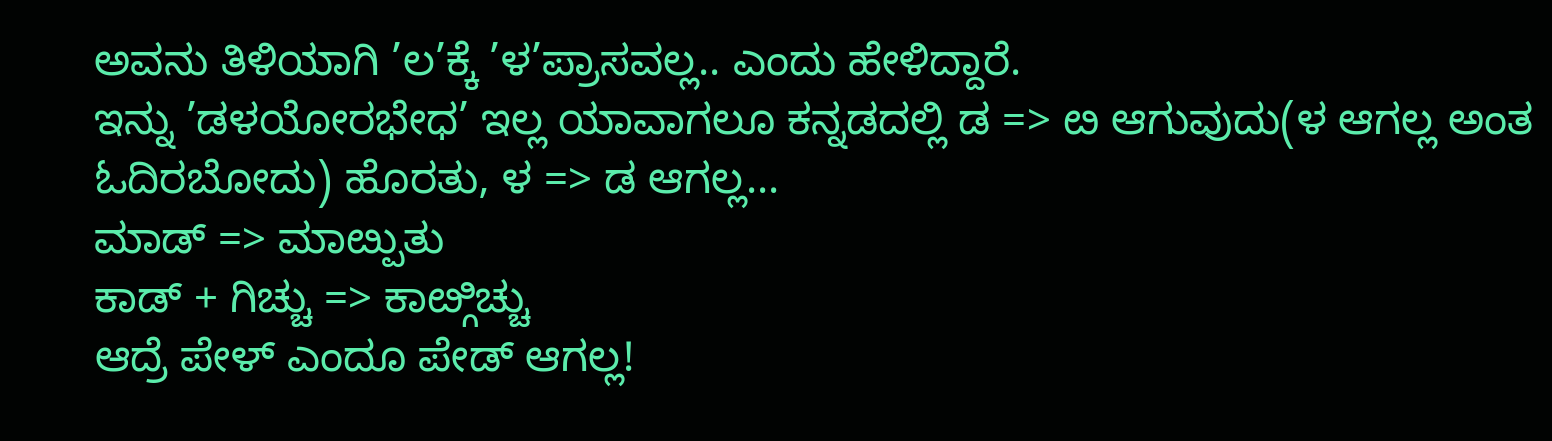ಅವನು ತಿಳಿಯಾಗಿ ’ಲ’ಕ್ಕೆ ’ಳ’ಪ್ರಾಸವಲ್ಲ.. ಎಂದು ಹೇಳಿದ್ದಾರೆ.
ಇನ್ನು ’ಡಳಯೋರಭೇಧ’ ಇಲ್ಲ ಯಾವಾಗಲೂ ಕನ್ನಡದಲ್ಲಿ ಡ => ೞ ಆಗುವುದು(ಳ ಆಗಲ್ಲ ಅಂತ ಓದಿರಬೋದು) ಹೊರತು, ಳ => ಡ ಆಗಲ್ಲ...
ಮಾಡ್ => ಮಾೞ್ಪುತು
ಕಾಡ್ + ಗಿಚ್ಚು => ಕಾೞ್ಗಿಚ್ಚು
ಆದ್ರೆ ಪೇಳ್ ಎಂದೂ ಪೇಡ್ ಆಗಲ್ಲ!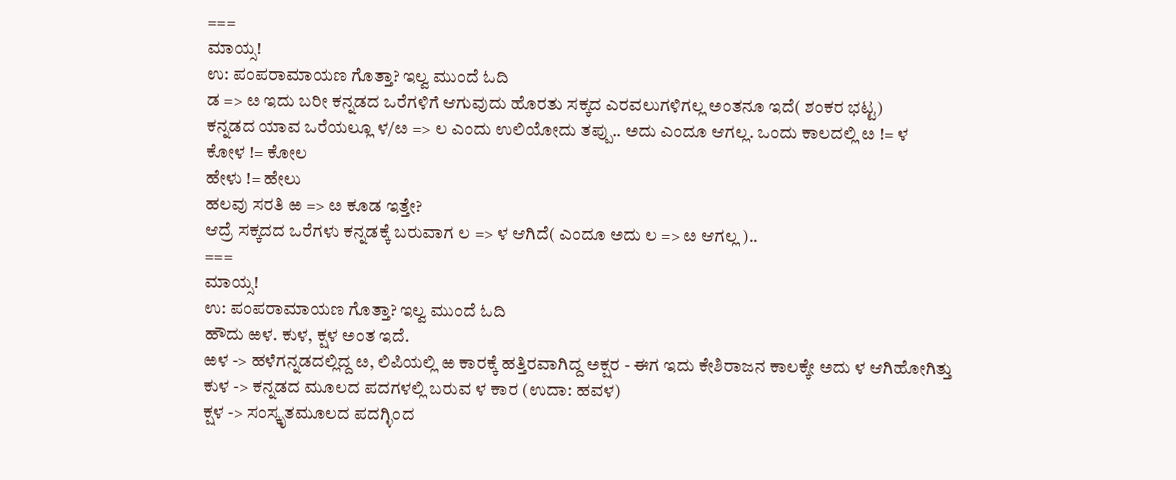===
ಮಾಯ್ಸ!
ಉ: ಪಂಪರಾಮಾಯಣ ಗೊತ್ತಾ? ಇಲ್ವ ಮುಂದೆ ಓದಿ
ಡ => ೞ ಇದು ಬರೀ ಕನ್ನಡದ ಒರೆಗಳಿಗೆ ಆಗುವುದು ಹೊರತು ಸಕ್ಕದ ಎರವಲುಗಳಿಗಲ್ಲ ಅಂತನೂ ಇದೆ( ಶಂಕರ ಭಟ್ಟ)
ಕನ್ನಡದ ಯಾವ ಒರೆಯಲ್ಲೂ ಳ/ೞ => ಲ ಎಂದು ಉಲಿಯೋದು ತಪ್ಪು.. ಅದು ಎಂದೂ ಆಗಲ್ಲ. ಒಂದು ಕಾಲದಲ್ಲಿ ೞ != ಳ
ಕೋಳ != ಕೋಲ
ಹೇಳು != ಹೇಲು
ಹಲವು ಸರತಿ ಱ => ೞ ಕೂಡ ಇತ್ತೇ?
ಆದ್ರೆ ಸಕ್ಕದದ ಒರೆಗಳು ಕನ್ನಡಕ್ಕೆ ಬರುವಾಗ ಲ => ಳ ಆಗಿದೆ( ಎಂದೂ ಅದು ಲ => ೞ ಆಗಲ್ಲ )..
===
ಮಾಯ್ಸ!
ಉ: ಪಂಪರಾಮಾಯಣ ಗೊತ್ತಾ? ಇಲ್ವ ಮುಂದೆ ಓದಿ
ಹೌದು ಱಳ. ಕುಳ, ಕ್ಷಳ ಅಂತ ಇದೆ.
ಱಳ -> ಹಳೆಗನ್ನಡದಲ್ಲಿದ್ದ ೞ, ಲಿಪಿಯಲ್ಲಿ ಱ ಕಾರಕ್ಕೆ ಹತ್ತಿರವಾಗಿದ್ದ ಅಕ್ಷರ - ಈಗ ಇದು ಕೇಶಿರಾಜನ ಕಾಲಕ್ಕೇ ಅದು ಳ ಆಗಿಹೋಗಿತ್ತು
ಕುಳ -> ಕನ್ನಡದ ಮೂಲದ ಪದಗಳಲ್ಲಿ ಬರುವ ಳ ಕಾರ (ಉದಾ: ಹವಳ)
ಕ್ಷಳ -> ಸಂಸ್ಕೃತಮೂಲದ ಪದಗ್ಳಿಂದ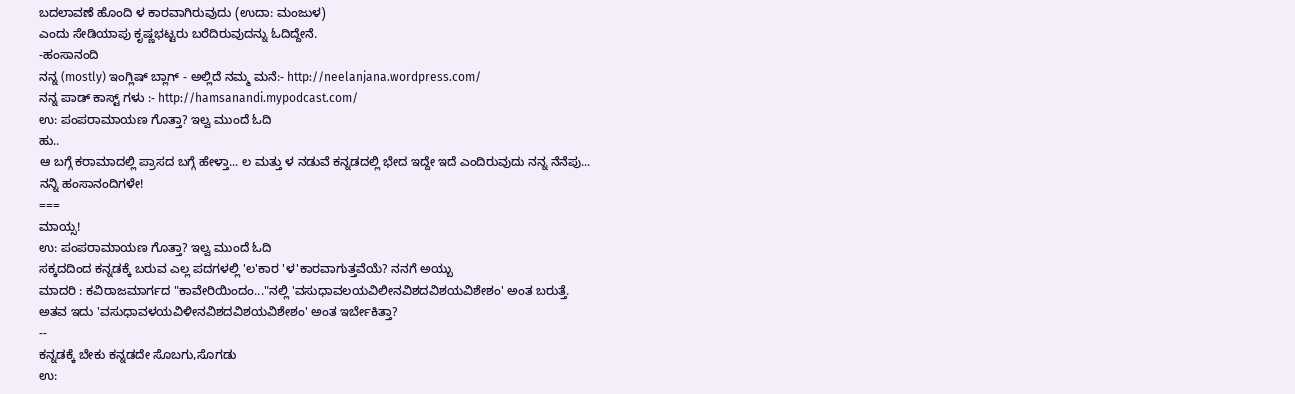ಬದಲಾವಣೆ ಹೊಂದಿ ಳ ಕಾರವಾಗಿರುವುದು (ಉದಾ: ಮಂಜುಳ)
ಎಂದು ಸೇಡಿಯಾಪು ಕೃಷ್ಣಭಟ್ಟರು ಬರೆದಿರುವುದನ್ನು ಓದಿದ್ದೇನೆ.
-ಹಂಸಾನಂದಿ
ನನ್ನ (mostly) ಇಂಗ್ಲಿಷ್ ಬ್ಲಾಗ್ - ಅಲ್ಲಿದೆ ನಮ್ಮ ಮನೆ:- http://neelanjana.wordpress.com/
ನನ್ನ ಪಾಡ್ ಕಾಸ್ಟ್ ಗಳು :- http://hamsanandi.mypodcast.com/
ಉ: ಪಂಪರಾಮಾಯಣ ಗೊತ್ತಾ? ಇಲ್ವ ಮುಂದೆ ಓದಿ
ಹು..
ಆ ಬಗ್ಗೆ ಕರಾಮಾದಲ್ಲಿ ಪ್ರಾಸದ ಬಗ್ಗೆ ಹೇಳ್ತಾ... ಲ ಮತ್ತು ಳ ನಡುವೆ ಕನ್ನಡದಲ್ಲಿ ಭೇದ ಇದ್ದೇ ಇದೆ ಎಂದಿರುವುದು ನನ್ನ ನೆನೆಪು...
ನನ್ನಿ ಹಂಸಾನಂದಿಗಳೇ!
===
ಮಾಯ್ಸ!
ಉ: ಪಂಪರಾಮಾಯಣ ಗೊತ್ತಾ? ಇಲ್ವ ಮುಂದೆ ಓದಿ
ಸಕ್ಕದದಿಂದ ಕನ್ನಡಕ್ಕೆ ಬರುವ ಎಲ್ಲ ಪದಗಳಲ್ಲಿ 'ಲ'ಕಾರ 'ಳ'ಕಾರವಾಗುತ್ತವೆಯೆ? ನನಗೆ ಅಯ್ಬು
ಮಾದರಿ : ಕವಿರಾಜಮಾರ್ಗದ "ಕಾವೇರಿಯಿಂದಂ..."ನಲ್ಲಿ 'ವಸುಧಾವಲಯವಿಲೀನವಿಶದವಿಶಯವಿಶೇಶಂ' ಅಂತ ಬರುತ್ತೆ.
ಅತವ ಇದು 'ವಸುಧಾವಳಯವಿಳೀನವಿಶದವಿಶಯವಿಶೇಶಂ' ಅಂತ ಇರ್ಬೇಕಿತ್ತಾ?
--
ಕನ್ನಡಕ್ಕೆ ಬೇಕು ಕನ್ನಡದೇ ಸೊಬಗು,ಸೊಗಡು
ಉ: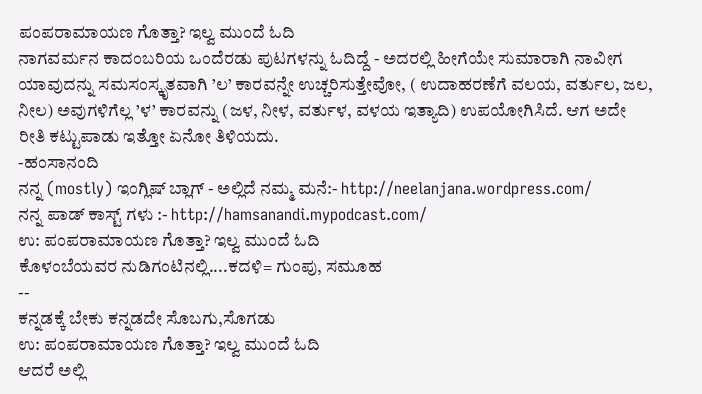ಪಂಪರಾಮಾಯಣ ಗೊತ್ತಾ? ಇಲ್ವ ಮುಂದೆ ಓದಿ
ನಾಗವರ್ಮನ ಕಾದಂಬರಿಯ ಒಂದೆರಡು ಪುಟಗಳನ್ನು ಓದಿದ್ದೆ - ಅದರಲ್ಲಿ ಹೀಗೆಯೇ ಸುಮಾರಾಗಿ ನಾವೀಗ ಯಾವುದನ್ನು ಸಮಸಂಸ್ಕೃತವಾಗಿ ’ಲ’ ಕಾರವನ್ನೇ ಉಚ್ಚರಿಸುತ್ತೇವೋ, ( ಉದಾಹರಣೆಗೆ ವಲಯ, ವರ್ತುಲ, ಜಲ, ನೀಲ) ಅವುಗಳಿಗೆಲ್ಲ ’ಳ’ ಕಾರವನ್ನು (ಜಳ, ನೀಳ, ವರ್ತುಳ, ವಳಯ ಇತ್ಯಾದಿ) ಉಪಯೋಗಿಸಿದೆ. ಆಗ ಅದೇ ರೀತಿ ಕಟ್ಟುಪಾಡು ಇತ್ತೋ ಏನೋ ತಿಳಿಯದು.
-ಹಂಸಾನಂದಿ
ನನ್ನ (mostly) ಇಂಗ್ಲಿಷ್ ಬ್ಲಾಗ್ - ಅಲ್ಲಿದೆ ನಮ್ಮ ಮನೆ:- http://neelanjana.wordpress.com/
ನನ್ನ ಪಾಡ್ ಕಾಸ್ಟ್ ಗಳು :- http://hamsanandi.mypodcast.com/
ಉ: ಪಂಪರಾಮಾಯಣ ಗೊತ್ತಾ? ಇಲ್ವ ಮುಂದೆ ಓದಿ
ಕೊಳಂಬೆಯವರ ನುಡಿಗಂಟಿನಲ್ಲಿ....ಕದಳಿ= ಗುಂಪು, ಸಮೂಹ
--
ಕನ್ನಡಕ್ಕೆ ಬೇಕು ಕನ್ನಡದೇ ಸೊಬಗು,ಸೊಗಡು
ಉ: ಪಂಪರಾಮಾಯಣ ಗೊತ್ತಾ? ಇಲ್ವ ಮುಂದೆ ಓದಿ
ಆದರೆ ಅಲ್ಲಿ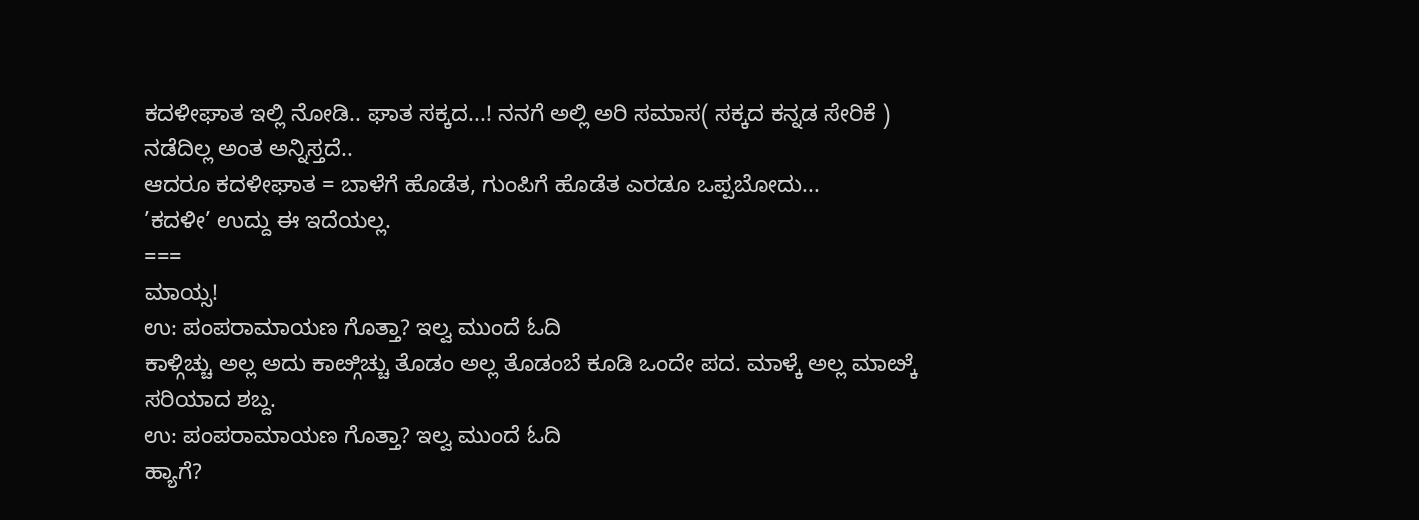ಕದಳೀಘಾತ ಇಲ್ಲಿ ನೋಡಿ.. ಘಾತ ಸಕ್ಕದ...! ನನಗೆ ಅಲ್ಲಿ ಅರಿ ಸಮಾಸ( ಸಕ್ಕದ ಕನ್ನಡ ಸೇರಿಕೆ ) ನಡೆದಿಲ್ಲ ಅಂತ ಅನ್ನಿಸ್ತದೆ..
ಆದರೂ ಕದಳೀಘಾತ = ಬಾಳೆಗೆ ಹೊಡೆತ, ಗುಂಪಿಗೆ ಹೊಡೆತ ಎರಡೂ ಒಪ್ಪಬೋದು...
’ಕದಳೀ’ ಉದ್ದು ಈ ಇದೆಯಲ್ಲ.
===
ಮಾಯ್ಸ!
ಉ: ಪಂಪರಾಮಾಯಣ ಗೊತ್ತಾ? ಇಲ್ವ ಮುಂದೆ ಓದಿ
ಕಾಳ್ಗಿಚ್ಚು ಅಲ್ಲ ಅದು ಕಾೞ್ಗಿಚ್ಚು ತೊಡಂ ಅಲ್ಲ ತೊಡಂಬೆ ಕೂಡಿ ಒಂದೇ ಪದ. ಮಾಳ್ಕೆ ಅಲ್ಲ ಮಾೞ್ಕೆ ಸರಿಯಾದ ಶಬ್ದ.
ಉ: ಪಂಪರಾಮಾಯಣ ಗೊತ್ತಾ? ಇಲ್ವ ಮುಂದೆ ಓದಿ
ಹ್ಯಾಗೆ?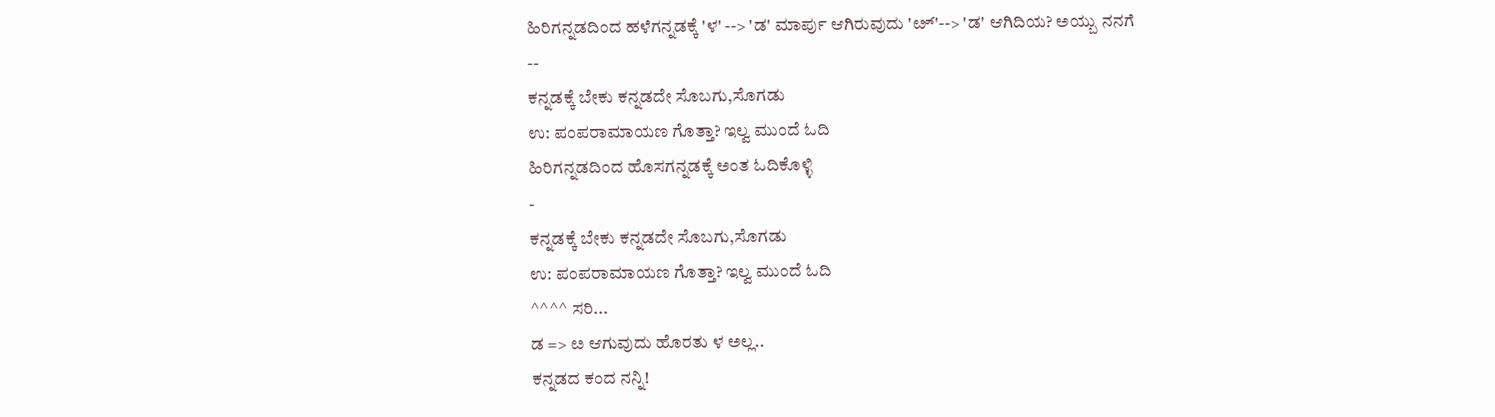ಹಿರಿಗನ್ನಡದಿಂದ ಹಳೆಗನ್ನಡಕ್ಕೆ 'ಳ' --> 'ಡ' ಮಾರ್ಪು ಆಗಿರುವುದು 'ೞ್'--> 'ಡ' ಆಗಿದಿಯ? ಅಯ್ಬು ನನಗೆ
--
ಕನ್ನಡಕ್ಕೆ ಬೇಕು ಕನ್ನಡದೇ ಸೊಬಗು,ಸೊಗಡು
ಉ: ಪಂಪರಾಮಾಯಣ ಗೊತ್ತಾ? ಇಲ್ವ ಮುಂದೆ ಓದಿ
ಹಿರಿಗನ್ನಡದಿಂದ ಹೊಸಗನ್ನಡಕ್ಕೆ ಅಂತ ಓದಿಕೊಳ್ಳಿ
-
ಕನ್ನಡಕ್ಕೆ ಬೇಕು ಕನ್ನಡದೇ ಸೊಬಗು,ಸೊಗಡು
ಉ: ಪಂಪರಾಮಾಯಣ ಗೊತ್ತಾ? ಇಲ್ವ ಮುಂದೆ ಓದಿ
^^^^ ಸರಿ...
ಡ => ೞ ಆಗುವುದು ಹೊರತು ಳ ಅಲ್ಲ..
ಕನ್ನಡದ ಕಂದ ನನ್ನಿ!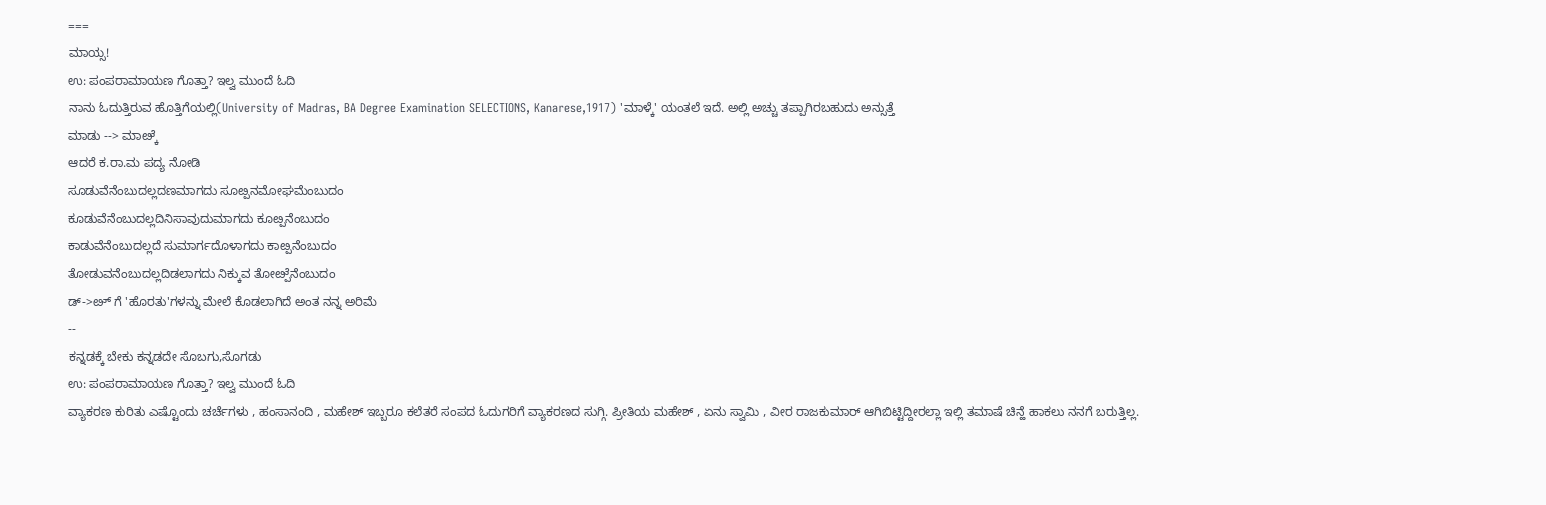===
ಮಾಯ್ಸ!
ಉ: ಪಂಪರಾಮಾಯಣ ಗೊತ್ತಾ? ಇಲ್ವ ಮುಂದೆ ಓದಿ
ನಾನು ಓದುತ್ತಿರುವ ಹೊತ್ತಿಗೆಯಲ್ಲಿ(University of Madras, BA Degree Examination SELECTIONS, Kanarese,1917) 'ಮಾಳ್ಕೆ' ಯಂತಲೆ ಇದೆ. ಅಲ್ಲಿ ಅಚ್ಚು ತಪ್ಪಾಗಿರಬಹುದು ಅನ್ಸುತ್ತೆ
ಮಾಡು --> ಮಾೞ್ಕೆ
ಆದರೆ ಕ.ರಾ.ಮ ಪದ್ಯ ನೋಡಿ
ಸೂಡುವೆನೆಂಬುದಲ್ಲದಣಮಾಗದು ಸೂೞ್ಪನಮೋಘಮೆಂಬುದಂ
ಕೂಡುವೆನೆಂಬುದಲ್ಲದಿನಿಸಾವುದುಮಾಗದು ಕೂೞ್ಪನೆಂಬುದಂ
ಕಾಡುವೆನೆಂಬುದಲ್ಲದೆ ಸುಮಾರ್ಗದೊಳಾಗದು ಕಾೞ್ಪನೆಂಬುದಂ
ತೋಡುವನೆಂಬುದಲ್ಲದಿಡಲಾಗದು ನಿಕ್ಕುವ ತೋೞ್ಪೆನೆಂಬುದಂ
ಡ್->ೞ್ ಗೆ 'ಹೊರತು'ಗಳನ್ನು ಮೇಲೆ ಕೊಡಲಾಗಿದೆ ಅಂತ ನನ್ನ ಅರಿಮೆ
--
ಕನ್ನಡಕ್ಕೆ ಬೇಕು ಕನ್ನಡದೇ ಸೊಬಗು,ಸೊಗಡು
ಉ: ಪಂಪರಾಮಾಯಣ ಗೊತ್ತಾ? ಇಲ್ವ ಮುಂದೆ ಓದಿ
ವ್ಯಾಕರಣ ಕುರಿತು ಎಷ್ಟೊಂದು ಚರ್ಚೆಗಳು , ಹಂಸಾನಂದಿ , ಮಹೇಶ್ ಇಬ್ಬರೂ ಕಲೆತರೆ ಸಂಪದ ಓದುಗರಿಗೆ ವ್ಯಾಕರಣದ ಸುಗ್ಗಿ. ಪ್ರೀತಿಯ ಮಹೇಶ್ , ಏನು ಸ್ವಾಮಿ , ವೀರ ರಾಜಕುಮಾರ್ ಆಗಿಬಿಟ್ಟಿದ್ದೀರಲ್ಲಾ ಇಲ್ಲಿ ತಮಾಷೆ ಚಿನ್ಹೆ ಹಾಕಲು ನನಗೆ ಬರುತ್ತಿಲ್ಲ.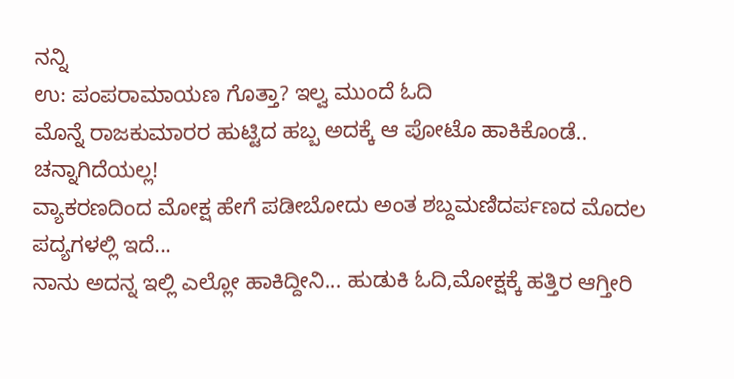ನನ್ನಿ
ಉ: ಪಂಪರಾಮಾಯಣ ಗೊತ್ತಾ? ಇಲ್ವ ಮುಂದೆ ಓದಿ
ಮೊನ್ನೆ ರಾಜಕುಮಾರರ ಹುಟ್ಟಿದ ಹಬ್ಬ ಅದಕ್ಕೆ ಆ ಪೋಟೊ ಹಾಕಿಕೊಂಡೆ.. ಚನ್ನಾಗಿದೆಯಲ್ಲ!
ವ್ಯಾಕರಣದಿಂದ ಮೋಕ್ಷ ಹೇಗೆ ಪಡೀಬೋದು ಅಂತ ಶಬ್ದಮಣಿದರ್ಪಣದ ಮೊದಲ ಪದ್ಯಗಳಲ್ಲಿ ಇದೆ...
ನಾನು ಅದನ್ನ ಇಲ್ಲಿ ಎಲ್ಲೋ ಹಾಕಿದ್ದೀನಿ... ಹುಡುಕಿ ಓದಿ,ಮೋಕ್ಷಕ್ಕೆ ಹತ್ತಿರ ಆಗ್ತೀರಿ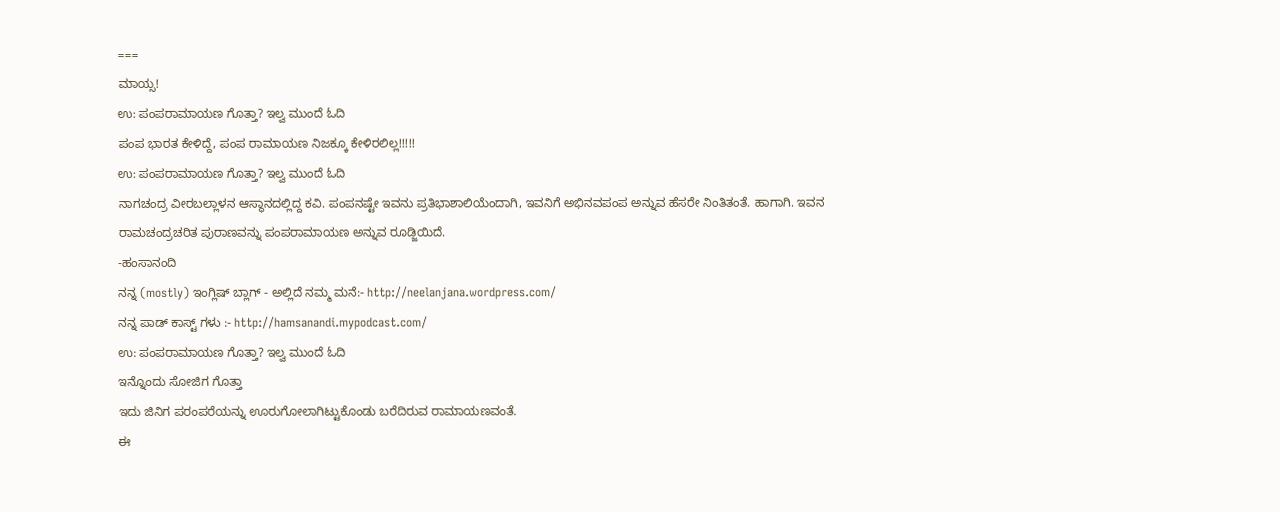===
ಮಾಯ್ಸ!
ಉ: ಪಂಪರಾಮಾಯಣ ಗೊತ್ತಾ? ಇಲ್ವ ಮುಂದೆ ಓದಿ
ಪಂಪ ಭಾರತ ಕೇಳಿದ್ದೆ, ಪಂಪ ರಾಮಾಯಣ ನಿಜಕ್ಕೂ ಕೇಳಿರಲಿಲ್ಲ!!!!!
ಉ: ಪಂಪರಾಮಾಯಣ ಗೊತ್ತಾ? ಇಲ್ವ ಮುಂದೆ ಓದಿ
ನಾಗಚಂದ್ರ ವೀರಬಲ್ಲಾಳನ ಆಸ್ಥಾನದಲ್ಲಿದ್ದ ಕವಿ. ಪಂಪನಷ್ಟೇ ಇವನು ಪ್ರತಿಭಾಶಾಲಿಯೆಂದಾಗಿ, ಇವನಿಗೆ ಅಭಿನವಪಂಪ ಅನ್ನುವ ಹೆಸರೇ ನಿಂತಿತಂತೆ. ಹಾಗಾಗಿ. ಇವನ ರಾಮಚಂದ್ರಚರಿತ ಪುರಾಣವನ್ನು ಪಂಪರಾಮಾಯಣ ಅನ್ನುವ ರೂಡ್ಜಿಯಿದೆ.
-ಹಂಸಾನಂದಿ
ನನ್ನ (mostly) ಇಂಗ್ಲಿಷ್ ಬ್ಲಾಗ್ - ಅಲ್ಲಿದೆ ನಮ್ಮ ಮನೆ:- http://neelanjana.wordpress.com/
ನನ್ನ ಪಾಡ್ ಕಾಸ್ಟ್ ಗಳು :- http://hamsanandi.mypodcast.com/
ಉ: ಪಂಪರಾಮಾಯಣ ಗೊತ್ತಾ? ಇಲ್ವ ಮುಂದೆ ಓದಿ
ಇನ್ನೊಂದು ಸೋಜಿಗ ಗೊತ್ತಾ
ಇದು ಜಿನಿಗ ಪರಂಪರೆಯನ್ನು ಊರುಗೋಲಾಗಿಟ್ಟುಕೊಂಡು ಬರೆದಿರುವ ರಾಮಾಯಣವಂತೆ.
ಈ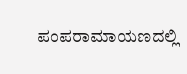ಪಂಪರಾಮಾಯಣದಲ್ಲಿ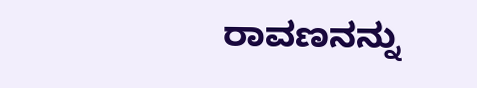ರಾವಣನನ್ನು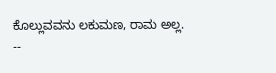ಕೊಲ್ಲುವವನು ಲಕುಮಣ, ರಾಮ ಅಲ್ಲ.
--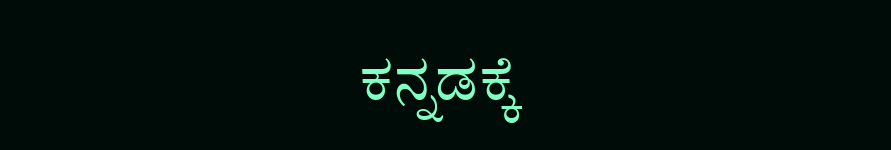ಕನ್ನಡಕ್ಕೆ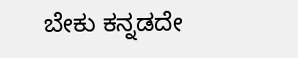ಬೇಕು ಕನ್ನಡದೇ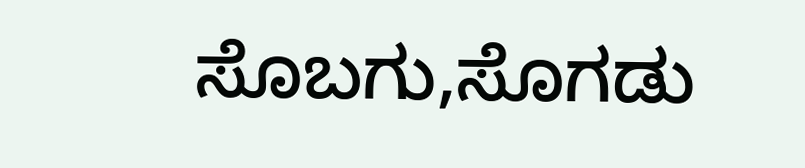ಸೊಬಗು,ಸೊಗಡು